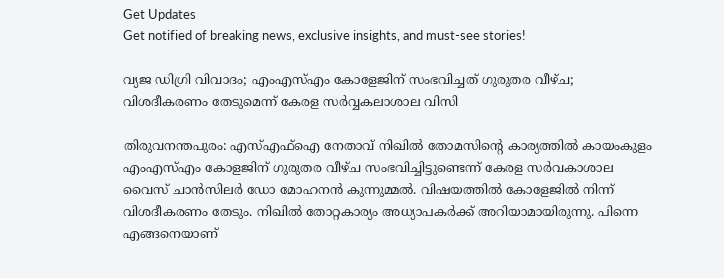Get Updates
Get notified of breaking news, exclusive insights, and must-see stories!

വ്യജ ഡിഗ്രി വിവാദം; എംഎസ്എം കോളേജിന് സംഭവിച്ചത് ഗുരുതര വീഴ്ച; വിശദീകരണം തേടുമെന്ന് കേരള സർവ്വകലാശാല വിസി

തിരുവനന്തപുരം: എസ്എഫ്ഐ നേതാവ് നിഖിൽ തോമസിന്റെ കാര്യത്തിൽ കായംകുളം എംഎസ്എം കോളജിന് ഗുരുതര വീഴ്ച സംഭവിച്ചിട്ടുണ്ടെന്ന് കേരള സർവകാശാല വൈസ് ചാൻസിലർ ഡോ മോഹനൻ കുന്നുമ്മൽ. വിഷയത്തിൽ കോളേജിൽ നിന്ന് വിശദീകരണം തേടും. നിഖിൽ തോറ്റകാര്യം അധ്യാപകർക്ക് അറിയാമായിരുന്നു. പിന്നെ എങ്ങനെയാണ്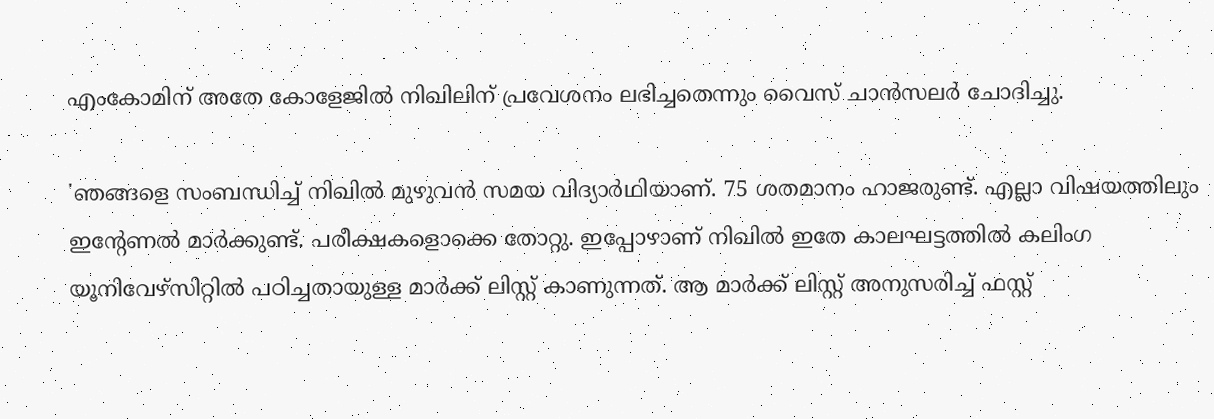എംകോമിന് അതേ കോളേജിൽ നിഖിലിന് പ്രവേശനം ലഭിച്ചതെന്നും വൈസ് ചാൻസലർ ചോദിച്ചു.

'ഞങ്ങളെ സംബന്ധിച്ച് നിഖിൽ മുഴുവൻ സമയ വിദ്യാർഥിയാണ്. 75 ശതമാനം ഹാജരുണ്ട്. എല്ലാ വിഷയത്തിലും ഇന്റേണൽ മാർക്കുണ്ട്. പരീക്ഷകളൊക്കെ തോറ്റു. ഇപ്പോഴാണ് നിഖിൽ ഇതേ കാലഘട്ടത്തിൽ കലിംഗ യൂനിവേഴ്സിറ്റിൽ പഠിച്ചതായുള്ള മാർക്ക് ലിസ്റ്റ് കാണുന്നത്. ആ മാർക്ക് ലിസ്റ്റ് അനുസരിച്ച് ഫസ്റ്റ്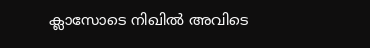ക്ലാസോടെ നിഖിൽ അവിടെ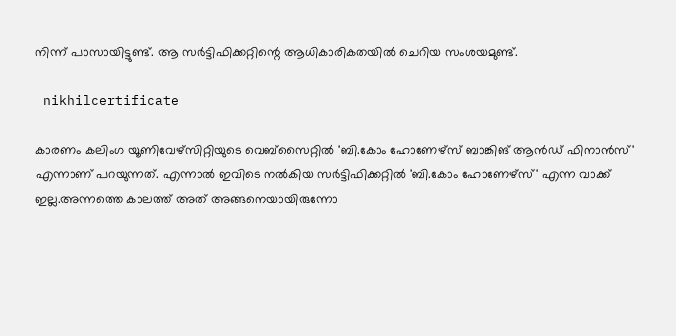നിന്ന് പാസായിട്ടുണ്ട്. ആ സർട്ടിഫിക്കറ്റിന്റെ ആധികാരികതയിൽ ചെറിയ സംശയമുണ്ട്.

 nikhilcertificate

കാരണം കലിംഗ യൂണിവേഴ്സിറ്റിയുടെ വെബ്സൈറ്റിൽ 'ബി.കോം ഹോണേഴ്സ് ബാങ്കിങ് ആൻഡ് ഫിനാൻസ്' എന്നാണ് പറയുന്നത്. എന്നാൽ ഇവിടെ നൽകിയ സർട്ടിഫിക്കറ്റിൽ 'ബി.കോം ഹോണേഴ്സ്' എന്ന വാക്ക് ഇല്ല.അന്നത്തെ കാലത്ത് അത് അങ്ങനെയായിരുന്നോ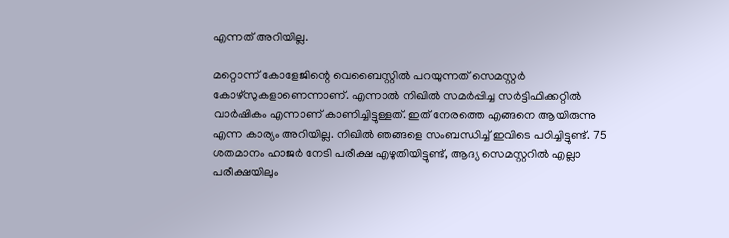എന്നത് അറിയില്ല.

മറ്റൊന്ന് കോളേജിന്റെ വെബൈസ്റ്റിൽ പറയുന്നത് സെമസ്റ്റർ കോഴ്സുകളാണെന്നാണ്. എന്നാൽ നിഖിൽ സമർപ്പിച്ച സർട്ടിഫിക്കറ്റിൽ വാർഷികം എന്നാണ് കാണിച്ചിട്ടുള്ളത്. ഇത് നേരത്തെ എങ്ങനെ ആയിരുന്നു എന്ന കാര്യം അറിയില്ല. നിഖിൽ ഞങ്ങളെ സംബന്ധിച്ച് ഇവിടെ പഠിച്ചിട്ടുണ്ട്. 75 ശതമാനം ഹാജർ നേടി പരീക്ഷ എഴുതിയിട്ടുണ്ട്, ആദ്യ സെമസ്റ്ററിൽ എല്ലാ പരീക്ഷയിലും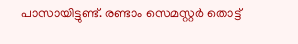പാസായിട്ടുണ്ട്. രണ്ടാം സെമസ്റ്റർ തൊട്ട്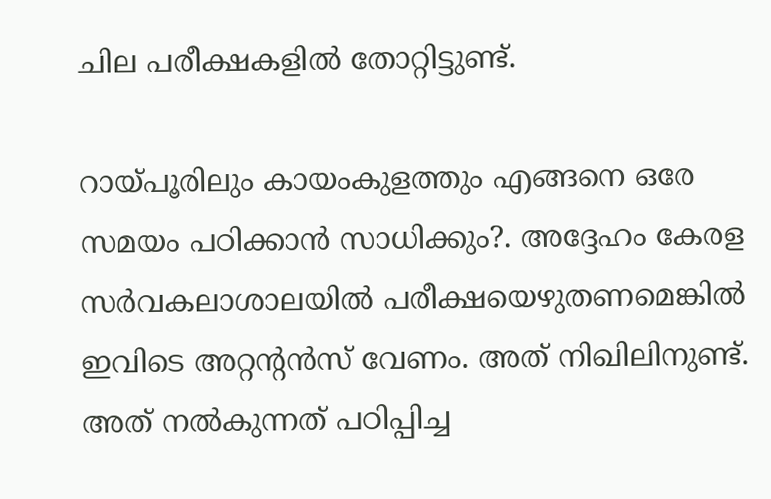ചില പരീക്ഷകളിൽ തോറ്റിട്ടുണ്ട്.

റായ്പൂരിലും കായംകുളത്തും എങ്ങനെ ഒരേ സമയം പഠിക്കാൻ സാധിക്കും?. അദ്ദേഹം കേരള സർവകലാശാലയിൽ പരീക്ഷയെഴുതണമെങ്കിൽ ഇവിടെ അറ്റന്റൻസ് വേണം. അത് നിഖിലിനുണ്ട്. അത് നൽകുന്നത് പഠിപ്പിച്ച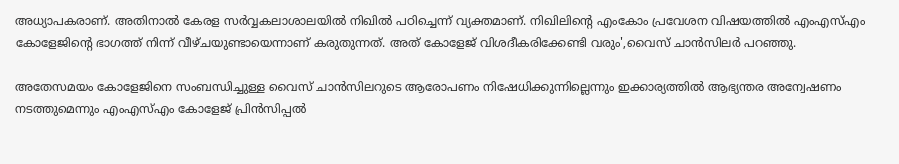അധ്യാപകരാണ്. അതിനാൽ കേരള സർവ്വകലാശാലയിൽ നിഖിൽ പഠിച്ചെന്ന് വ്യക്തമാണ്. നിഖിലിന്റെ എംകോം പ്രവേശന വിഷയത്തിൽ എംഎസ്എം കോളേജിന്റെ ഭാഗത്ത് നിന്ന് വീഴ്ചയുണ്ടായെന്നാണ് കരുതുന്നത്. അത് കോളേജ് വിശദീകരിക്കേണ്ടി വരും',വൈസ് ചാൻസിലർ പറഞ്ഞു.

അതേസമയം കോളേജിനെ സംബന്ധിച്ചുള്ള വൈസ് ചാൻസിലറുടെ ആരോപണം നിഷേധിക്കുന്നില്ലെന്നും ഇക്കാര്യത്തിൽ ആഭ്യന്തര അന്വേഷണം നടത്തുമെന്നും എംഎസ്എം കോളേജ് പ്രിൻസിപ്പൽ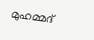മുഹമ്മദ്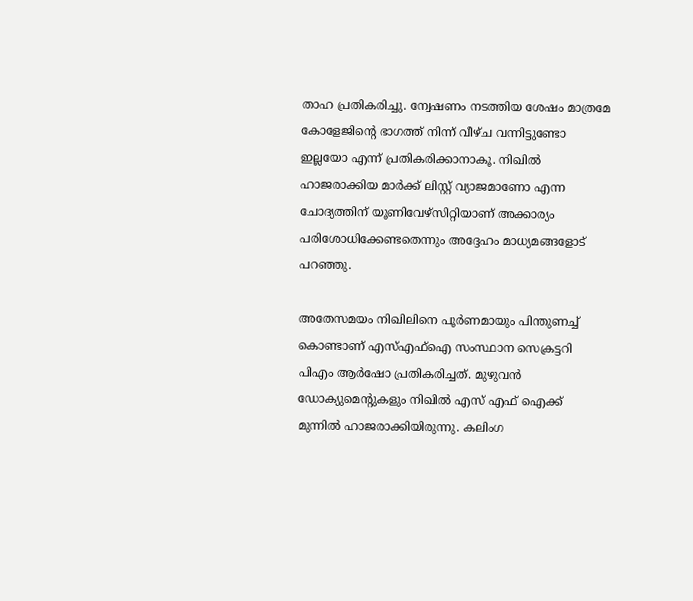താഹ പ്രതികരിച്ചു. ന്വേഷണം നടത്തിയ ശേഷം മാത്രമേ കോളേജിന്റെ ഭാഗത്ത് നിന്ന് വീഴ്ച വന്നിട്ടുണ്ടോ ഇല്ലയോ എന്ന് പ്രതികരിക്കാനാകൂ. നിഖില്‍ ഹാജരാക്കിയ മാര്‍ക്ക് ലിസ്റ്റ് വ്യാജമാണോ എന്ന ചോദ്യത്തിന് യൂണിവേഴ്‌സിറ്റിയാണ് അക്കാര്യം പരിശോധിക്കേണ്ടതെന്നും അദ്ദേഹം മാധ്യമങ്ങളോട് പറഞ്ഞു.

അതേസമയം നിഖിലിനെ പൂർണമായും പിന്തുണച്ച് കൊണ്ടാണ് എസ്എഫ്ഐ സംസ്ഥാന സെക്രട്ടറി പിഎം ആർഷോ പ്രതികരിച്ചത്. മുഴുവൻ ഡോക്യുമെന്റുകളും നിഖിൽ എസ് എഫ് ഐക്ക് മുന്നിൽ ഹാജരാക്കിയിരുന്നു. കലിംഗ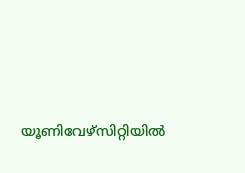യൂണിവേഴ്സിറ്റിയിൽ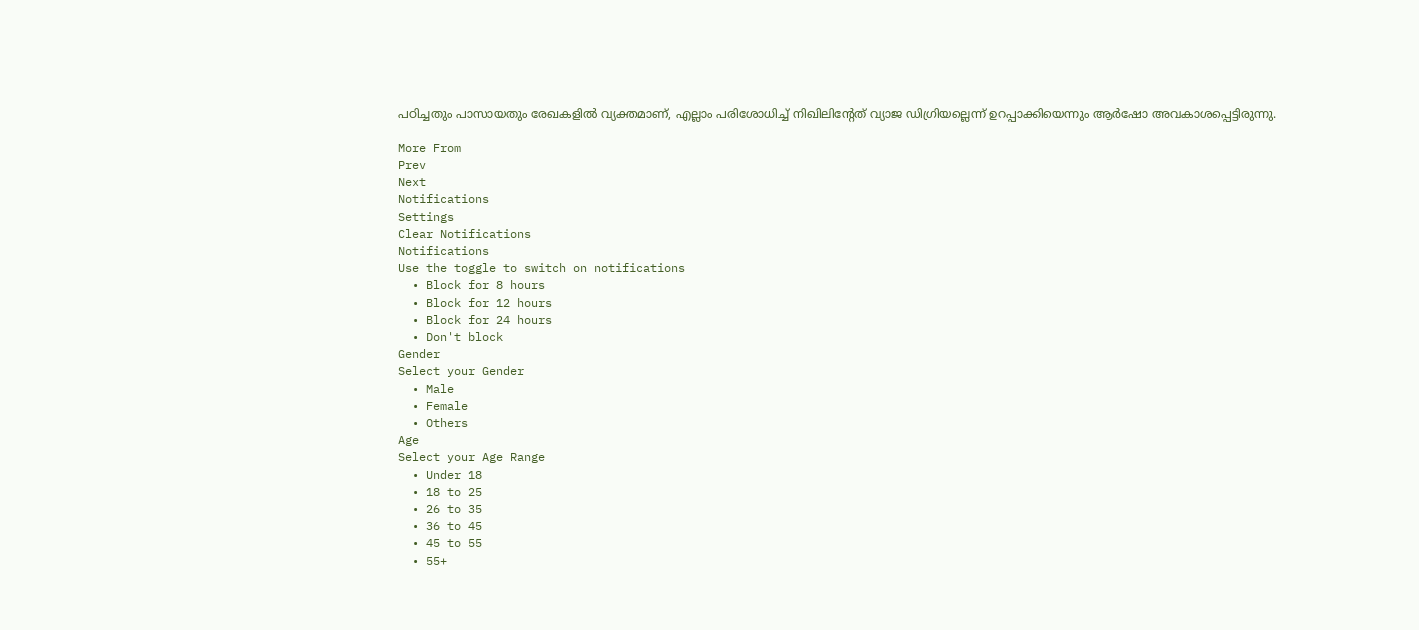പഠിച്ചതും പാസായതും രേഖകളിൽ വ്യക്തമാണ്, എല്ലാം പരിശോധിച്ച് നിഖിലിന്റേത് വ്യാജ ഡിഗ്രിയല്ലെന്ന് ഉറപ്പാക്കിയെന്നും ആർഷോ അവകാശപ്പെട്ടിരുന്നു.

More From
Prev
Next
Notifications
Settings
Clear Notifications
Notifications
Use the toggle to switch on notifications
  • Block for 8 hours
  • Block for 12 hours
  • Block for 24 hours
  • Don't block
Gender
Select your Gender
  • Male
  • Female
  • Others
Age
Select your Age Range
  • Under 18
  • 18 to 25
  • 26 to 35
  • 36 to 45
  • 45 to 55
  • 55+